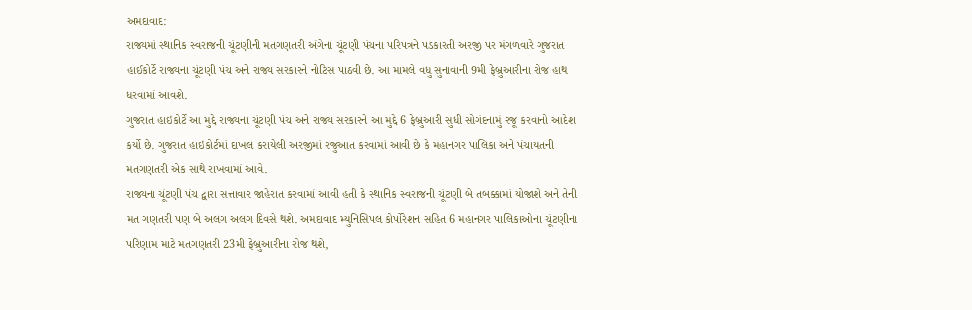અમદાવાદ:
રાજ્યમાં સ્થાનિક સ્વરાજની ચૂંટણીની મતગણતરી અંગેના ચૂંટણી પંચના પરિપત્રને પડકારતી અરજી પર મંગળવારે ગુજરાત હાઈકોર્ટે રાજ્યના ચૂંટણી પંચ અને રાજ્ય સરકારને નોટિસ પાઠવી છે. આ મામલે વધુ સુનાવાની 9મી ફેબ્રુઆરીના રોજ હાથ ધરવામાં આવશે.
ગુજરાત હાઇકોર્ટે આ મુદ્દે રાજ્યના ચૂંટણી પંચ અને રાજ્ય સરકારને આ મુદ્દે 6 ફેબ્રુઆરી સુધી સોગંદનામું રજૂ કરવાનો આદેશ કર્યો છે. ગુજરાત હાઇકોર્ટમાં દાખલ કરાયેલી અરજીમાં રજુઆત કરવામાં આવી છે કે મહાનગર પાલિકા અને પંચાયતની મતગણતરી એક સાથે રાખવામાં આવે.
રાજ્યના ચૂંટણી પંચ દ્વારા સત્તાવાર જાહેરાત કરવામાં આવી હતી કે સ્થાનિક સ્વરાજની ચૂંટણી બે તબક્કામાં યોજાશે અને તેની મત ગણતરી પણ બે અલગ અલગ દિવસે થશે. અમદાવાદ મ્યુનિસિપલ કોર્પોરેશન સહિત 6 મહાનગર પાલિકાઓના ચૂંટણીના પરિણામ માટે મતગણતરી 23મી ફેબ્રુઆરીના રોજ થશે,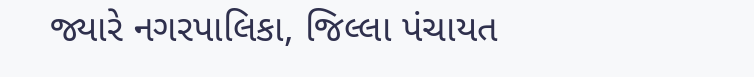જ્યારે નગરપાલિકા, જિલ્લા પંચાયત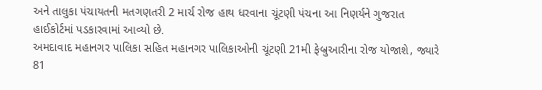અને તાલુકા પંચાયતની મતગણતરી 2 માર્ચ રોજ હાથ ધરવાના ચૂંટણી પંચના આ નિણર્યને ગુજરાત હાઈકોર્ટમાં પડકારવામાં આવ્યો છે.
અમદાવાદ મહાનગર પાલિકા સહિત મહાનગર પાલિકાઓની ચૂંટણી 21મી ફેબ્રુઆરીના રોજ યોજાશે, જ્યારે 81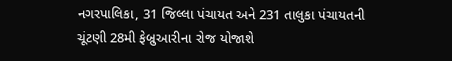નગરપાલિકા, 31 જિલ્લા પંચાયત અને 231 તાલુકા પંચાયતની ચૂંટણી 28મી ફેબ્રુઆરીના રોજ યોજાશે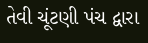તેવી ચૂંટણી પંચ દ્વારા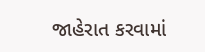જાહેરાત કરવામાં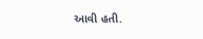આવી હતી.